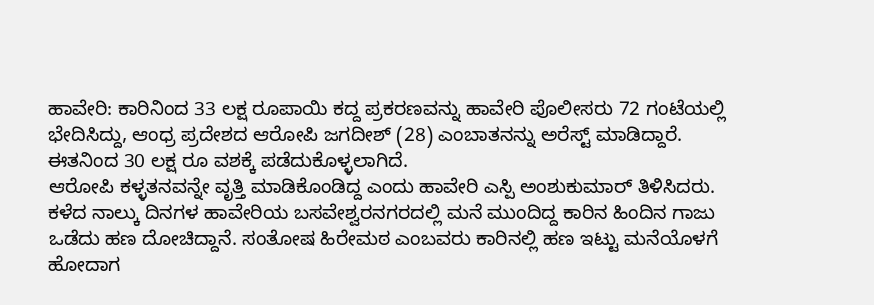ಹಾವೇರಿ: ಕಾರಿನಿಂದ 33 ಲಕ್ಷ ರೂಪಾಯಿ ಕದ್ದ ಪ್ರಕರಣವನ್ನು ಹಾವೇರಿ ಪೊಲೀಸರು 72 ಗಂಟೆಯಲ್ಲಿ ಭೇದಿಸಿದ್ದು, ಆಂಧ್ರ ಪ್ರದೇಶದ ಆರೋಪಿ ಜಗದೀಶ್ (28) ಎಂಬಾತನನ್ನು ಅರೆಸ್ಟ್ ಮಾಡಿದ್ದಾರೆ. ಈತನಿಂದ 30 ಲಕ್ಷ ರೂ ವಶಕ್ಕೆ ಪಡೆದುಕೊಳ್ಳಲಾಗಿದೆ.
ಆರೋಪಿ ಕಳ್ಳತನವನ್ನೇ ವೃತ್ತಿ ಮಾಡಿಕೊಂಡಿದ್ದ ಎಂದು ಹಾವೇರಿ ಎಸ್ಪಿ ಅಂಶುಕುಮಾರ್ ತಿಳಿಸಿದರು. ಕಳೆದ ನಾಲ್ಕು ದಿನಗಳ ಹಾವೇರಿಯ ಬಸವೇಶ್ವರನಗರದಲ್ಲಿ ಮನೆ ಮುಂದಿದ್ದ ಕಾರಿನ ಹಿಂದಿನ ಗಾಜು ಒಡೆದು ಹಣ ದೋಚಿದ್ದಾನೆ. ಸಂತೋಷ ಹಿರೇಮಠ ಎಂಬವರು ಕಾರಿನಲ್ಲಿ ಹಣ ಇಟ್ಟು ಮನೆಯೊಳಗೆ ಹೋದಾಗ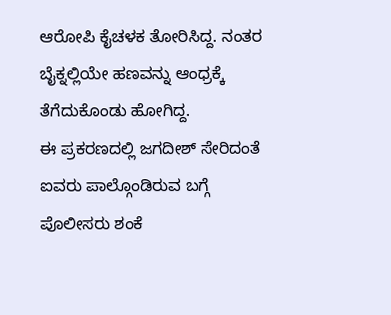ಆರೋಪಿ ಕೈಚಳಕ ತೋರಿಸಿದ್ದ. ನಂತರ ಬೈಕ್ನಲ್ಲಿಯೇ ಹಣವನ್ನು ಆಂಧ್ರಕ್ಕೆ ತೆಗೆದುಕೊಂಡು ಹೋಗಿದ್ದ.
ಈ ಪ್ರಕರಣದಲ್ಲಿ ಜಗದೀಶ್ ಸೇರಿದಂತೆ ಐವರು ಪಾಲ್ಗೊಂಡಿರುವ ಬಗ್ಗೆ ಪೊಲೀಸರು ಶಂಕೆ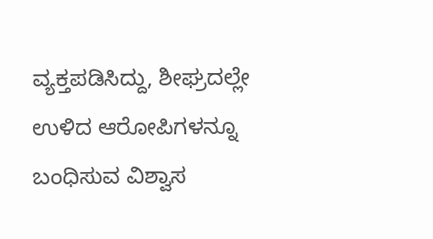ವ್ಯಕ್ತಪಡಿಸಿದ್ದು, ಶೀಘ್ರದಲ್ಲೇ ಉಳಿದ ಆರೋಪಿಗಳನ್ನೂ ಬಂಧಿಸುವ ವಿಶ್ವಾಸ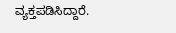ವ್ಯಕ್ತಪಡಿಸಿದ್ದಾರೆ.